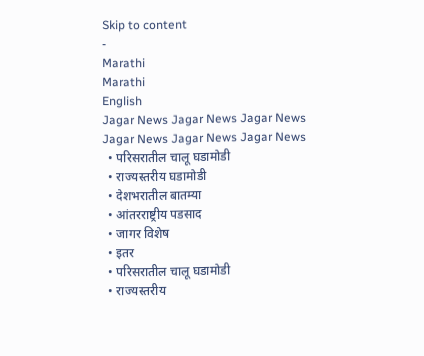Skip to content
-
Marathi
Marathi
English
Jagar News Jagar News Jagar News
Jagar News Jagar News Jagar News
  • परिसरातील चालू घडामोडी
  • राज्यस्तरीय घडामोडी
  • देशभरातील बातम्या
  • आंतरराष्ट्रीय पडसाद
  • जागर विशेष
  • इतर
  • परिसरातील चालू घडामोडी
  • राज्यस्तरीय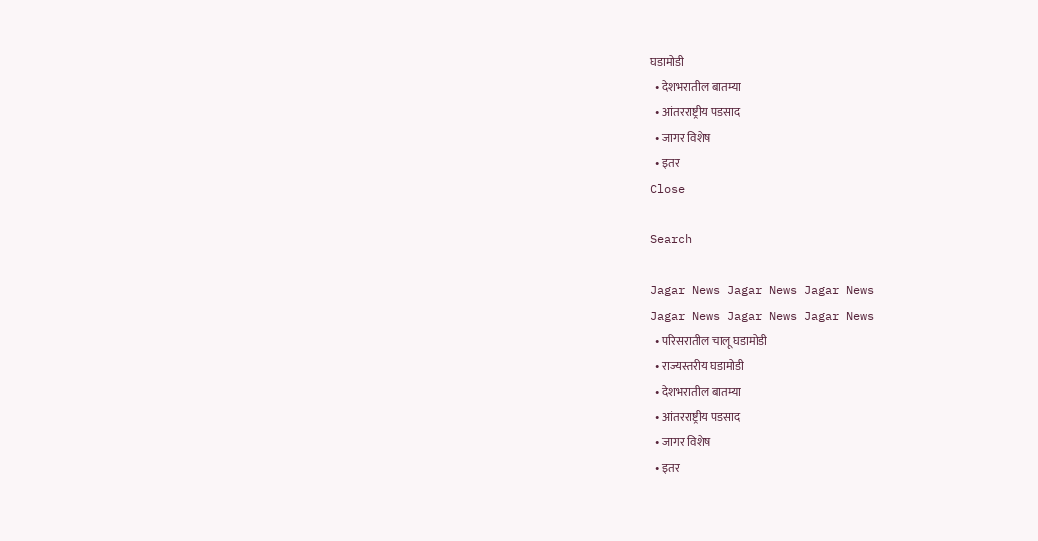घडामोडी
  • देशभरातील बातम्या
  • आंतरराष्ट्रीय पडसाद
  • जागर विशेष
  • इतर
Close

Search

Jagar News Jagar News Jagar News
Jagar News Jagar News Jagar News
  • परिसरातील चालू घडामोडी
  • राज्यस्तरीय घडामोडी
  • देशभरातील बातम्या
  • आंतरराष्ट्रीय पडसाद
  • जागर विशेष
  • इतर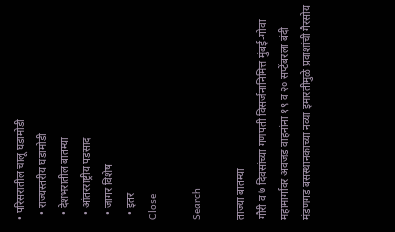• परिसरातील चालू घडामोडी
  • राज्यस्तरीय घडामोडी
  • देशभरातील बातम्या
  • आंतरराष्ट्रीय पडसाद
  • जागर विशेष
  • इतर
Close

Search

ताज्या बातम्या
गौरी व ७ दिवसांच्या गणपती विसर्जनानिमित्त मुंबई-गोवा महामार्गावर अवजड वाहनांना १९ व २० सप्टेंबरला बंदी
मंडणगड बसस्थानकाच्या नव्या इमारतीमुळे प्रवाशांची गैरसोय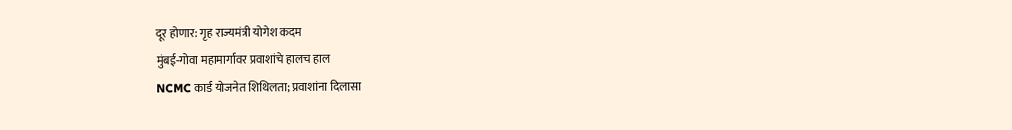दूर होणार: गृह राज्यमंत्री योगेश कदम
मुंबई-गोवा महामार्गावर प्रवाशांचे हालच हाल
NCMC कार्ड योजनेत शिथिलता; प्रवाशांना दिलासा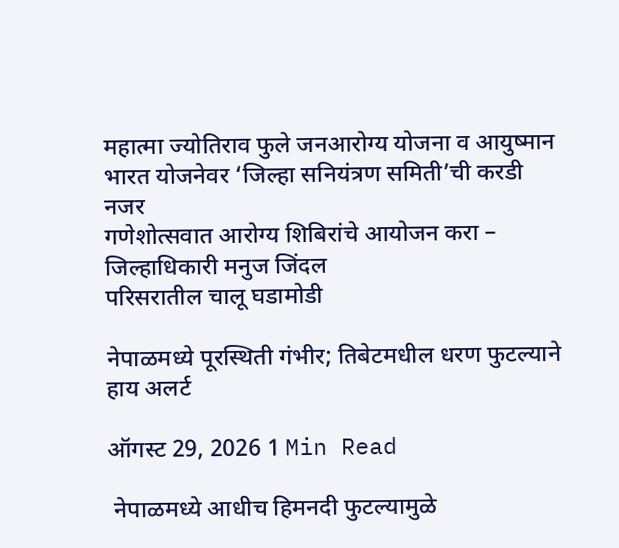महात्मा ज्योतिराव फुले जनआरोग्य योजना व आयुष्मान भारत योजनेवर ‘जिल्हा सनियंत्रण समिती’ची करडी नजर
गणेशोत्सवात आरोग्य शिबिरांचे आयोजन करा – जिल्हाधिकारी मनुज जिंदल
परिसरातील चालू घडामोडी

नेपाळमध्ये पूरस्थिती गंभीर; तिबेटमधील धरण फुटल्याने हाय अलर्ट

ऑगस्ट 29, 2026 1 Min Read

 नेपाळमध्ये आधीच हिमनदी फुटल्यामुळे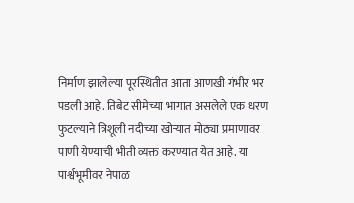निर्माण झालेल्या पूरस्थितीत आता आणखी गंभीर भर पडली आहे. तिबेट सीमेच्या भागात असलेले एक धरण फुटल्याने त्रिशूली नदीच्या खोऱ्यात मोठ्या प्रमाणावर पाणी येण्याची भीती व्यक्त करण्यात येत आहे. या पार्श्वभूमीवर नेपाळ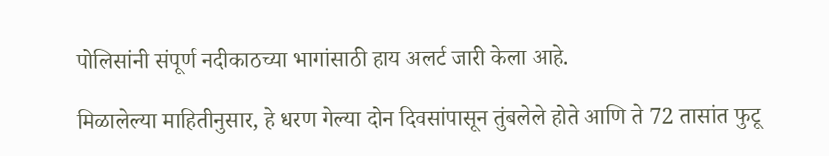पोलिसांनी संपूर्ण नदीकाठच्या भागांसाठी हाय अलर्ट जारी केला आहे.

मिळालेल्या माहितीनुसार, हे धरण गेल्या दोन दिवसांपासून तुंबलेले होते आणि ते 72 तासांत फुटू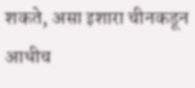शकते, असा इशारा चीनकडून आधीच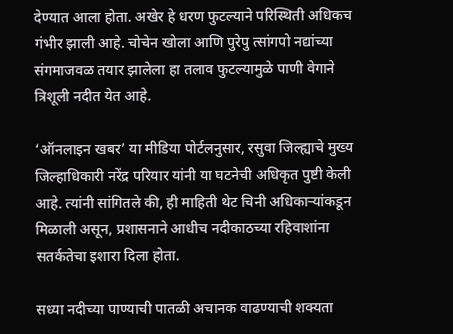देण्यात आला होता. अखेर हे धरण फुटल्याने परिस्थिती अधिकच गंभीर झाली आहे. चोचेन खोला आणि पुरेपु त्सांगपो नद्यांच्या संगमाजवळ तयार झालेला हा तलाव फुटल्यामुळे पाणी वेगाने त्रिशूली नदीत येत आहे.

‘ऑनलाइन खबर’ या मीडिया पोर्टलनुसार, रसुवा जिल्ह्याचे मुख्य जिल्हाधिकारी नरेंद्र परियार यांनी या घटनेची अधिकृत पुष्टी केली आहे. त्यांनी सांगितले की, ही माहिती थेट चिनी अधिकाऱ्यांकडून मिळाली असून, प्रशासनाने आधीच नदीकाठच्या रहिवाशांना सतर्कतेचा इशारा दिला होता.

सध्या नदीच्या पाण्याची पातळी अचानक वाढण्याची शक्यता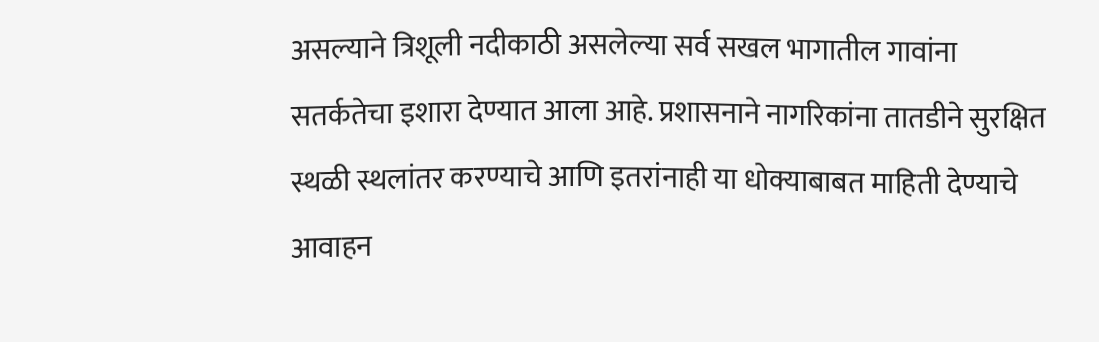असल्याने त्रिशूली नदीकाठी असलेल्या सर्व सखल भागातील गावांना सतर्कतेचा इशारा देण्यात आला आहे. प्रशासनाने नागरिकांना तातडीने सुरक्षित स्थळी स्थलांतर करण्याचे आणि इतरांनाही या धोक्याबाबत माहिती देण्याचे आवाहन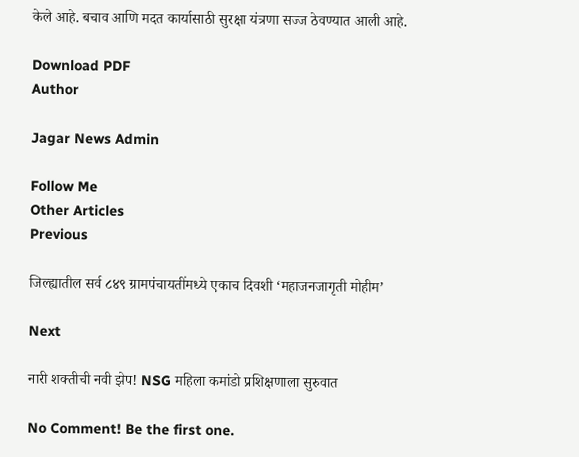केले आहे. बचाव आणि मदत कार्यासाठी सुरक्षा यंत्रणा सज्ज ठेवण्यात आली आहे.

Download PDF
Author

Jagar News Admin

Follow Me
Other Articles
Previous

जिल्ह्यातील सर्व ८४९ ग्रामपंचायतींमध्ये एकाच दिवशी ‘महाजनजागृती मोहीम’

Next

नारी शक्तीची नवी झेप! NSG महिला कमांडो प्रशिक्षणाला सुरुवात

No Comment! Be the first one.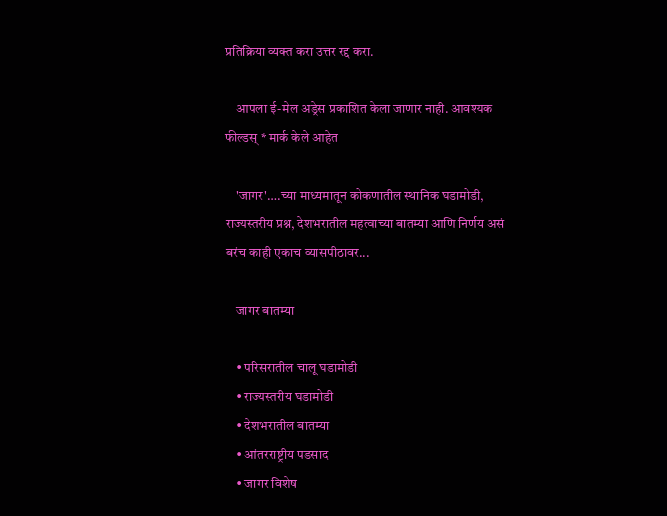प्रतिक्रिया व्यक्त करा उत्तर रद्द करा.

    आपला ई-मेल अड्रेस प्रकाशित केला जाणार नाही. आवश्यक फील्डस् * मार्क केले आहेत

    'जागर'….च्या माध्यमातून कोकणातील स्थानिक घडामोडी, राज्यस्तरीय प्रश्न, देशभरातील महत्वाच्या बातम्या आणि निर्णय असं बरंच काही एकाच व्यासपीठावर...

    जागर बातम्या

    • परिसरातील चालू घडामोडी
    • राज्यस्तरीय घडामोडी
    • देशभरातील बातम्या
    • आंतरराष्ट्रीय पडसाद
    • जागर विशेष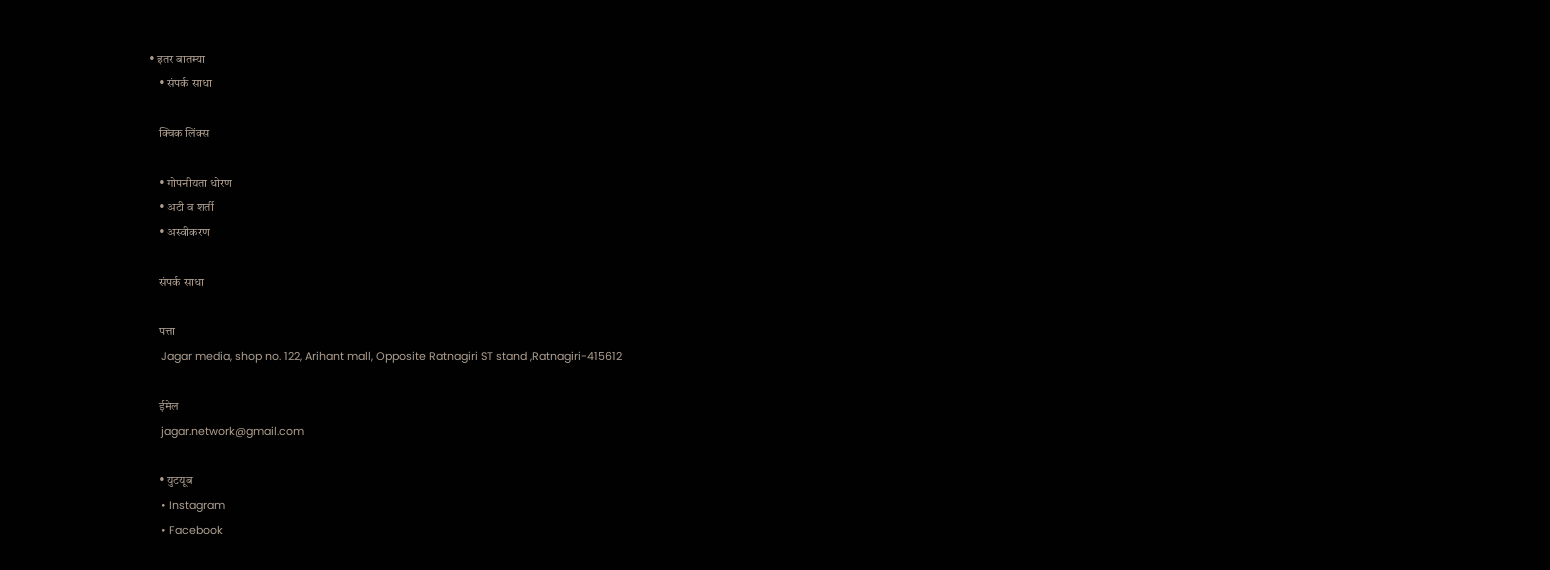• इतर बातम्या
    • संपर्क साधा

    क्विक लिंक्स

    • गोपनीयता धोरण
    • अटी व शर्ती
    • अस्वीकरण

    संपर्क साधा

    पत्ता
    Jagar media, shop no. 122, Arihant mall, Opposite Ratnagiri ST stand ,Ratnagiri-415612

    ईमेल
    jagar.network@gmail.com

    • युटयूब
    • Instagram
    • Facebook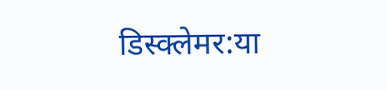डिस्क्लेमर:या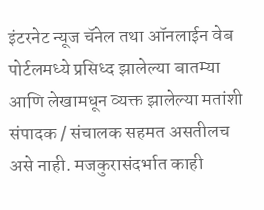इंटरनेट न्यूज चॅनेल तथा ऑनलाईन वेब पोर्टलमध्ये प्रसिध्द झालेल्या बातम्या आणि लेखामधून व्यक्त झालेल्या मतांशी संपादक / संचालक सहमत असतीलच असे नाही. मजकुरासंदर्भात काही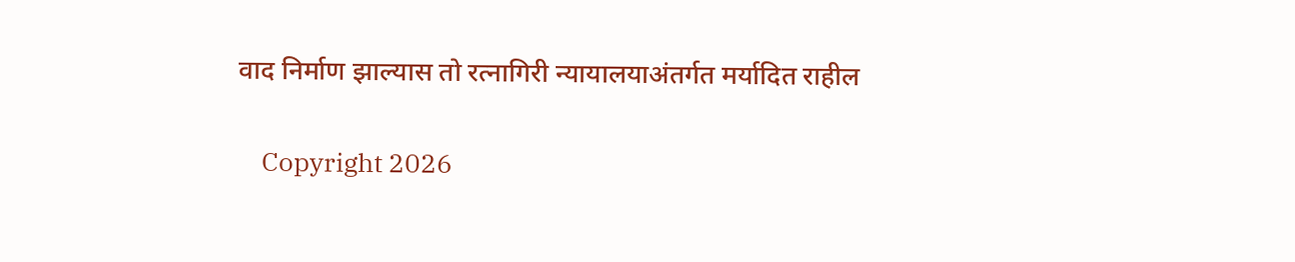वाद निर्माण झाल्यास तो रत्नागिरी न्यायालयाअंतर्गत मर्यादित राहील

    Copyright 2026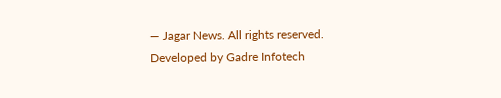— Jagar News. All rights reserved. Developed by Gadre Infotech